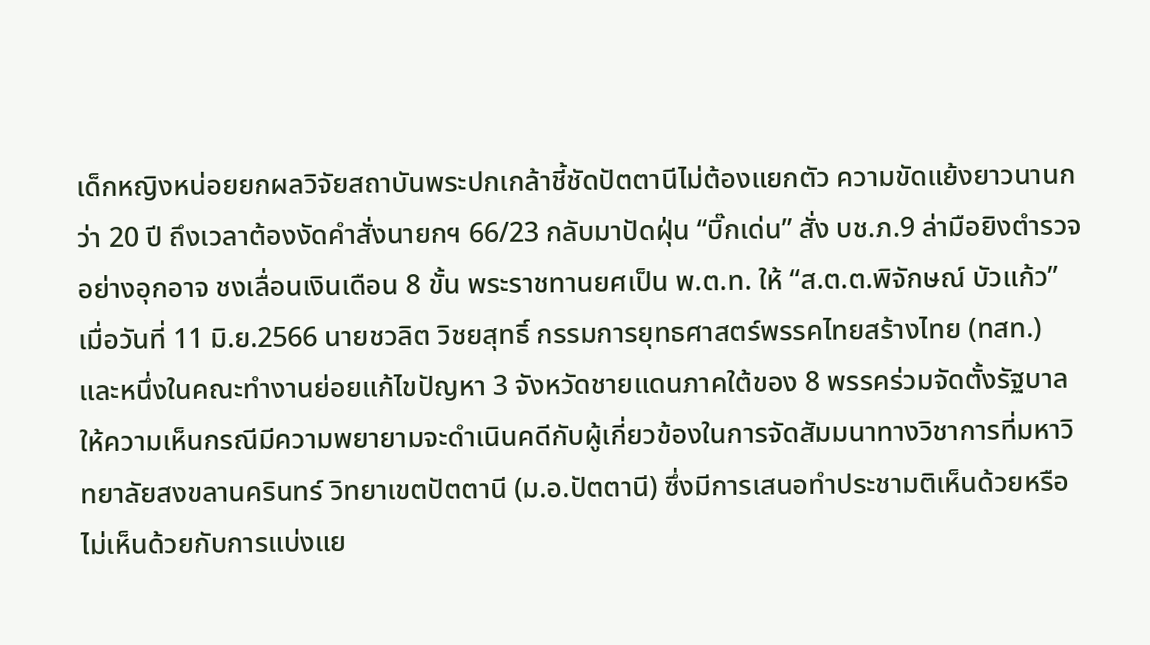เด็กหญิงหน่อยยกผลวิจัยสถาบันพระปกเกล้าชี้ชัดปัตตานีไม่ต้องแยกตัว ความขัดแย้งยาวนานกว่า 20 ปี ถึงเวลาต้องงัดคำสั่งนายกฯ 66/23 กลับมาปัดฝุ่น “บิ๊กเด่น” สั่ง บช.ภ.9 ล่ามือยิงตำรวจอย่างอุกอาจ ชงเลื่อนเงินเดือน 8 ขั้น พระราชทานยศเป็น พ.ต.ท. ให้ “ส.ต.ต.พิจักษณ์ บัวแก้ว”
เมื่อวันที่ 11 มิ.ย.2566 นายชวลิต วิชยสุทธิ์ กรรมการยุทธศาสตร์พรรคไทยสร้างไทย (ทสท.) และหนึ่งในคณะทำงานย่อยแก้ไขปัญหา 3 จังหวัดชายแดนภาคใต้ของ 8 พรรคร่วมจัดตั้งรัฐบาล ให้ความเห็นกรณีมีความพยายามจะดำเนินคดีกับผู้เกี่ยวข้องในการจัดสัมมนาทางวิชาการที่มหาวิทยาลัยสงขลานครินทร์ วิทยาเขตปัตตานี (ม.อ.ปัตตานี) ซึ่งมีการเสนอทำประชามติเห็นด้วยหรือไม่เห็นด้วยกับการแบ่งแย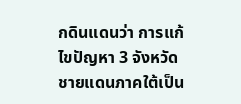กดินแดนว่า การแก้ไขปัญหา 3 จังหวัดชายแดนภาคใต้เป็น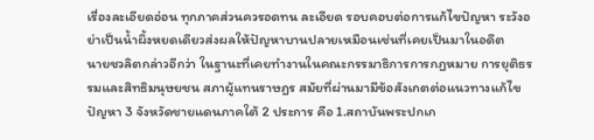เรื่องละเอียดอ่อน ทุกภาคส่วนควรอดทน ละเอียด รอบคอบต่อการแก้ไขปัญหา ระวังอย่าเป็นน้ำผึ้งหยดเดียวส่งผลให้ปัญหาบานปลายเหมือนเช่นที่เคยเป็นมาในอดีต
นายชวลิตกล่าวอีกว่า ในฐานะที่เคยทำงานในคณะกรรมาธิการการกฎหมาย การยุติธรรมและสิทธิมนุษยชน สภาผู้แทนราษฎร สมัยที่ผ่านมามีข้อสังเกตต่อแนวทางแก้ไขปัญหา 3 จังหวัดชายแดนภาคใต้ 2 ประการ คือ 1.สถาบันพระปกเก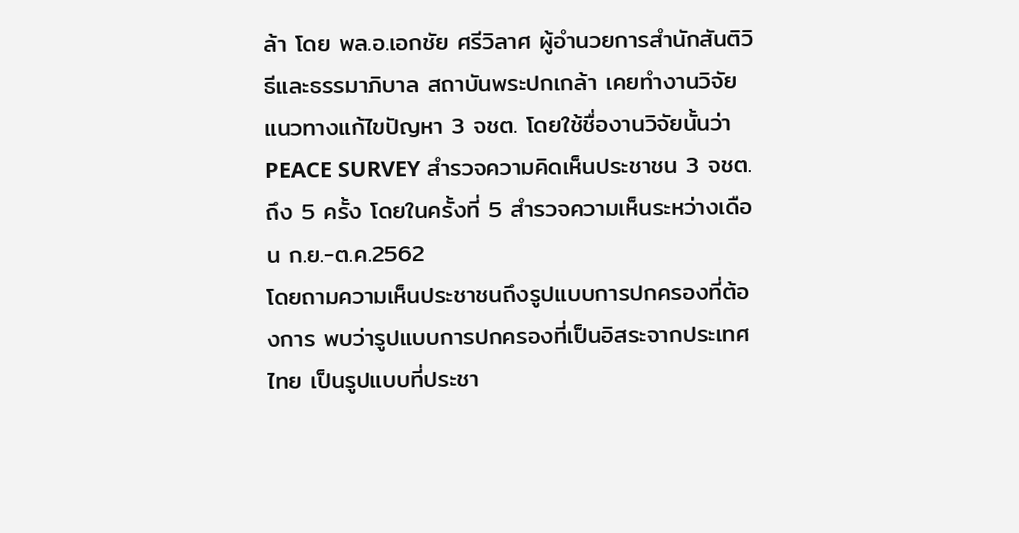ล้า โดย พล.อ.เอกชัย ศรีวิลาศ ผู้อำนวยการสำนักสันติวิธีและธรรมาภิบาล สถาบันพระปกเกล้า เคยทำงานวิจัยแนวทางแก้ไขปัญหา 3 จชต. โดยใช้ชื่องานวิจัยนั้นว่า PEACE SURVEY สำรวจความคิดเห็นประชาชน 3 จชต.ถึง 5 ครั้ง โดยในครั้งที่ 5 สำรวจความเห็นระหว่างเดือน ก.ย.-ต.ค.2562
โดยถามความเห็นประชาชนถึงรูปแบบการปกครองที่ต้องการ พบว่ารูปแบบการปกครองที่เป็นอิสระจากประเทศไทย เป็นรูปแบบที่ประชา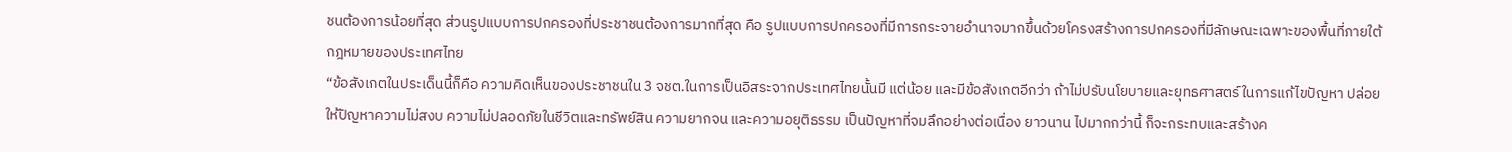ชนต้องการน้อยที่สุด ส่วนรูปแบบการปกครองที่ประชาชนต้องการมากที่สุด คือ รูปแบบการปกครองที่มีการกระจายอำนาจมากขึ้นด้วยโครงสร้างการปกครองที่มีลักษณะเฉพาะของพื้นที่ภายใต้กฎหมายของประเทศไทย
“ข้อสังเกตในประเด็นนี้ก็คือ ความคิดเห็นของประชาชนใน 3 จชต.ในการเป็นอิสระจากประเทศไทยนั้นมี แต่น้อย และมีข้อสังเกตอีกว่า ถ้าไม่ปรับนโยบายและยุทธศาสตร์ในการแก้ไขปัญหา ปล่อยให้ปัญหาความไม่สงบ ความไม่ปลอดภัยในชีวิตและทรัพย์สิน ความยากจน และความอยุติธรรม เป็นปัญหาที่จมลึกอย่างต่อเนื่อง ยาวนาน ไปมากกว่านี้ ก็จะกระทบและสร้างค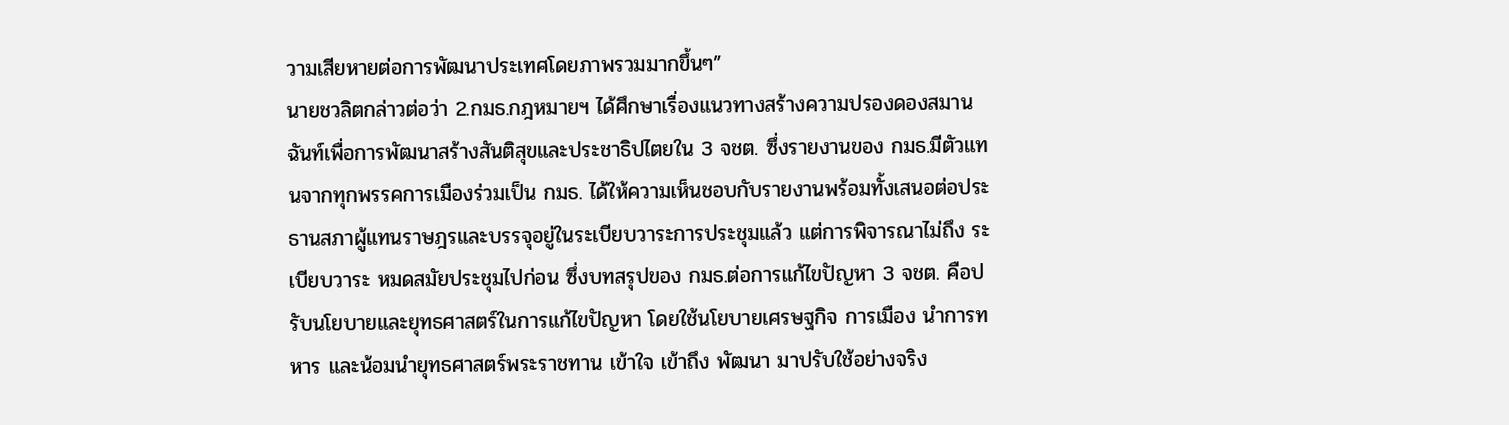วามเสียหายต่อการพัฒนาประเทศโดยภาพรวมมากขึ้นๆ”
นายชวลิตกล่าวต่อว่า 2.กมธ.กฎหมายฯ ได้ศึกษาเรื่องแนวทางสร้างความปรองดองสมานฉันท์เพื่อการพัฒนาสร้างสันติสุขและประชาธิปไตยใน 3 จชต. ซึ่งรายงานของ กมธ.มีตัวแทนจากทุกพรรคการเมืองร่วมเป็น กมธ. ได้ให้ความเห็นชอบกับรายงานพร้อมทั้งเสนอต่อประธานสภาผู้แทนราษฎรและบรรจุอยู่ในระเบียบวาระการประชุมแล้ว แต่การพิจารณาไม่ถึง ระเบียบวาระ หมดสมัยประชุมไปก่อน ซึ่งบทสรุปของ กมธ.ต่อการแก้ไขปัญหา 3 จชต. คือปรับนโยบายและยุทธศาสตร์ในการแก้ไขปัญหา โดยใช้นโยบายเศรษฐกิจ การเมือง นำการทหาร และน้อมนำยุทธศาสตร์พระราชทาน เข้าใจ เข้าถึง พัฒนา มาปรับใช้อย่างจริง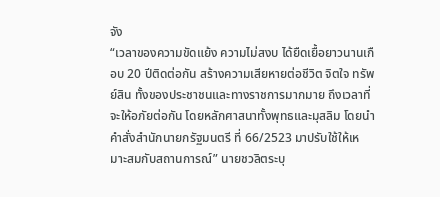จัง
“เวลาของความขัดแย้ง ความไม่สงบ ได้ยืดเยื้อยาวนานเกือบ 20 ปีติดต่อกัน สร้างความเสียหายต่อชีวิต จิตใจ ทรัพย์สิน ทั้งของประชาชนและทางราชการมากมาย ถึงเวลาที่จะให้อภัยต่อกัน โดยหลักศาสนาทั้งพุทธและมุสลิม โดยนำคำสั่งสำนักนายกรัฐมนตรี ที่ 66/2523 มาปรับใช้ให้เหมาะสมกับสถานการณ์” นายชวลิตระบุ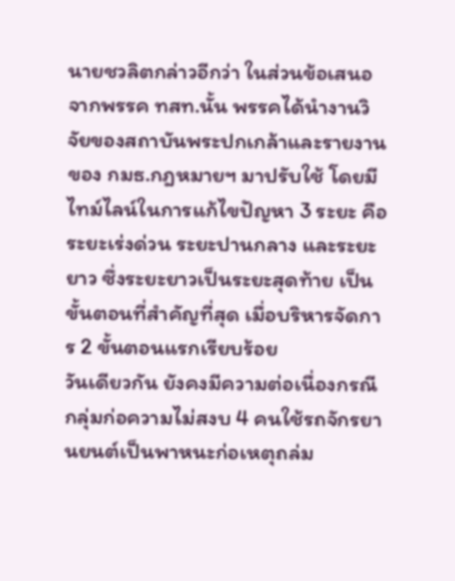นายชวลิตกล่าวอีกว่า ในส่วนข้อเสนอจากพรรค ทสท.นั้น พรรคได้นำงานวิจัยของสถาบันพระปกเกล้าและรายงานของ กมธ.กฎหมายฯ มาปรับใช้ โดยมีไทม์ไลน์ในการแก้ไขปัญหา 3 ระยะ คือ ระยะเร่งด่วน ระยะปานกลาง และระยะยาว ซึ่งระยะยาวเป็นระยะสุดท้าย เป็นขั้นตอนที่สำคัญที่สุด เมื่อบริหารจัดการ 2 ขั้นตอนแรกเรียบร้อย
วันเดียวกัน ยังคงมีความต่อเนื่องกรณีกลุ่มก่อความไม่สงบ 4 คนใช้รถจักรยานยนต์เป็นพาหนะก่อเหตุถล่ม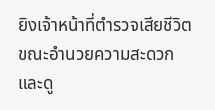ยิงเจ้าหน้าที่ตำรวจเสียชีวิต ขณะอำนวยความสะดวกและดู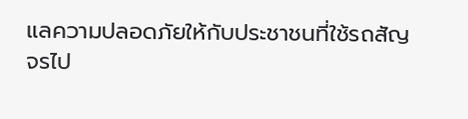แลความปลอดภัยให้กับประชาชนที่ใช้รถสัญจรไป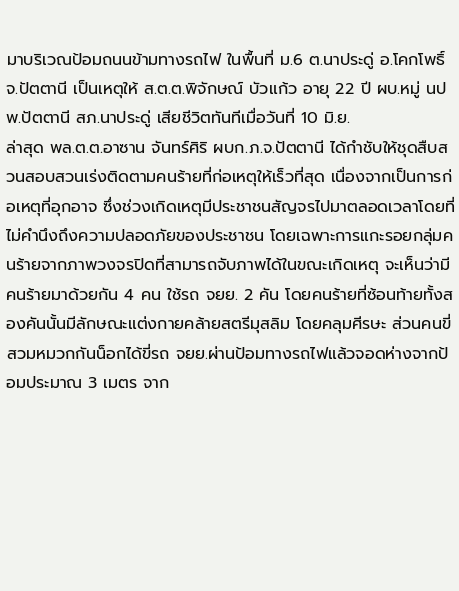มาบริเวณป้อมถนนข้ามทางรถไฟ ในพื้นที่ ม.6 ต.นาประดู่ อ.โคกโพธิ์ จ.ปัตตานี เป็นเหตุให้ ส.ต.ต.พิจักษณ์ บัวแก้ว อายุ 22 ปี ผบ.หมู่ นปพ.ปัตตานี สภ.นาประดู่ เสียชีวิตทันทีเมื่อวันที่ 10 มิ.ย.
ล่าสุด พล.ต.ต.อาซาน จันทร์ศิริ ผบก.ภ.จ.ปัตตานี ได้กำชับให้ชุดสืบสวนสอบสวนเร่งติดตามคนร้ายที่ก่อเหตุให้เร็วที่สุด เนื่องจากเป็นการก่อเหตุที่อุกอาจ ซึ่งช่วงเกิดเหตุมีประชาชนสัญจรไปมาตลอดเวลาโดยที่ไม่คำนึงถึงความปลอดภัยของประชาชน โดยเฉพาะการแกะรอยกลุ่มคนร้ายจากภาพวงจรปิดที่สามารถจับภาพได้ในขณะเกิดเหตุ จะเห็นว่ามีคนร้ายมาด้วยกัน 4 คน ใช้รถ จยย. 2 คัน โดยคนร้ายที่ซ้อนท้ายทั้งสองคันนั้นมีลักษณะแต่งกายคล้ายสตรีมุสลิม โดยคลุมศีรษะ ส่วนคนขี่สวมหมวกกันน็อกได้ขี่รถ จยย.ผ่านป้อมทางรถไฟแล้วจอดห่างจากป้อมประมาณ 3 เมตร จาก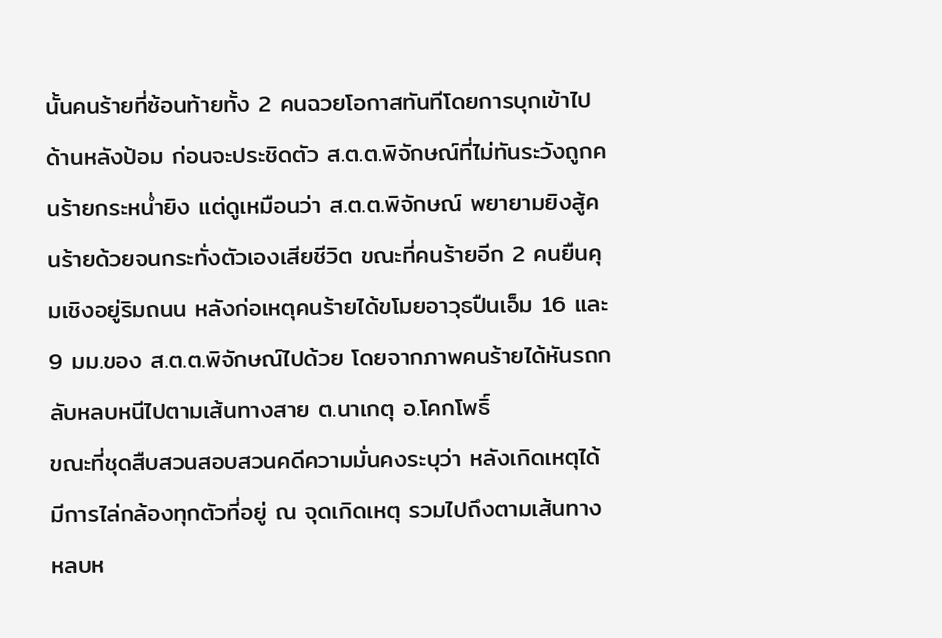นั้นคนร้ายที่ซ้อนท้ายทั้ง 2 คนฉวยโอกาสทันทีโดยการบุกเข้าไปด้านหลังป้อม ก่อนจะประชิดตัว ส.ต.ต.พิจักษณ์ที่ไม่ทันระวังถูกคนร้ายกระหน่ำยิง แต่ดูเหมือนว่า ส.ต.ต.พิจักษณ์ พยายามยิงสู้คนร้ายด้วยจนกระทั่งตัวเองเสียชีวิต ขณะที่คนร้ายอีก 2 คนยืนคุมเชิงอยู่ริมถนน หลังก่อเหตุคนร้ายได้ขโมยอาวุธปืนเอ็ม 16 และ 9 มม.ของ ส.ต.ต.พิจักษณ์ไปด้วย โดยจากภาพคนร้ายได้หันรถกลับหลบหนีไปตามเส้นทางสาย ต.นาเกตุ อ.โคกโพธิ์
ขณะที่ชุดสืบสวนสอบสวนคดีความมั่นคงระบุว่า หลังเกิดเหตุได้มีการไล่กล้องทุกตัวที่อยู่ ณ จุดเกิดเหตุ รวมไปถึงตามเส้นทางหลบห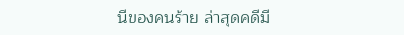นีของคนร้าย ล่าสุดคดีมี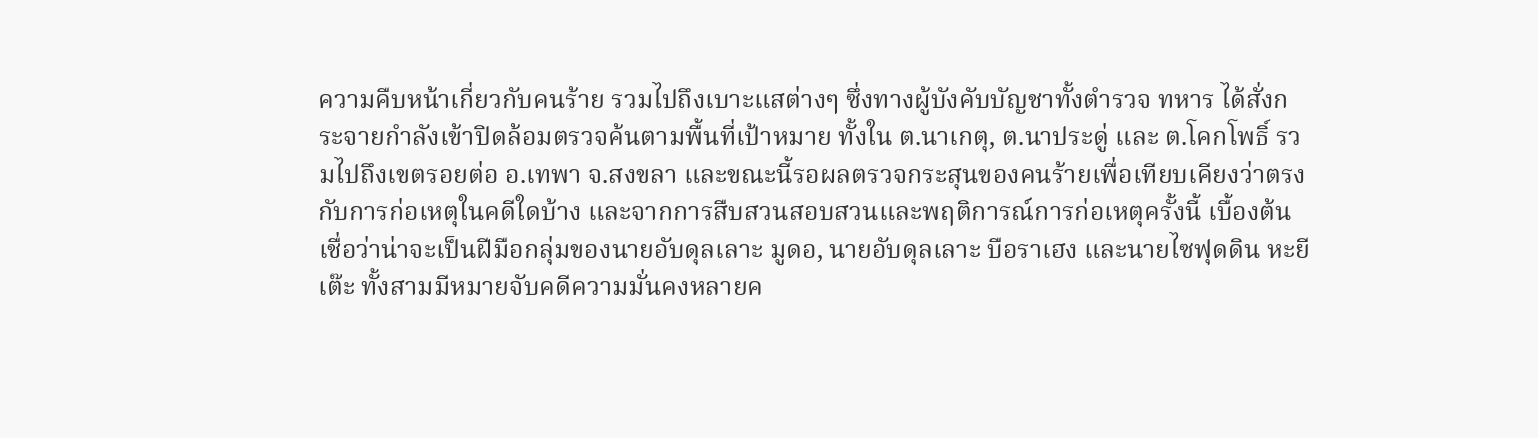ความคืบหน้าเกี่ยวกับคนร้าย รวมไปถึงเบาะแสต่างๆ ซึ่งทางผู้บังคับบัญชาทั้งตำรวจ ทหาร ได้สั่งกระจายกำลังเข้าปิดล้อมตรวจค้นตามพื้นที่เป้าหมาย ทั้งใน ต.นาเกตุ, ต.นาประดู่ และ ต.โคกโพธิ์ รวมไปถึงเขตรอยต่อ อ.เทพา จ.สงขลา และขณะนี้รอผลตรวจกระสุนของคนร้ายเพื่อเทียบเคียงว่าตรงกับการก่อเหตุในคดีใดบ้าง และจากการสืบสวนสอบสวนและพฤติการณ์การก่อเหตุครั้งนี้ เบื้องต้นเชื่อว่าน่าจะเป็นฝีมือกลุ่มของนายอับดุลเลาะ มูดอ, นายอับดุลเลาะ บือราเฮง และนายไซฟุดดิน หะยีเต๊ะ ทั้งสามมีหมายจับคดีความมั่นคงหลายค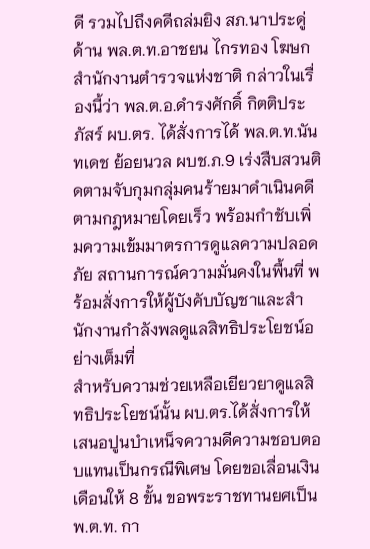ดี รวมไปถึงคดีถล่มยิง สภ.นาประดู่
ด้าน พล.ต.ท.อาชยน ไกรทอง โฆษกสำนักงานตำรวจแห่งชาติ กล่าวในเรื่องนี้ว่า พล.ต.อ.ดำรงศักดิ์ กิตติประภัสร์ ผบ.ตร. ได้สั่งการได้ พล.ต.ท.นันทเดช ย้อยนวล ผบช.ภ.9 เร่งสืบสวนติดตามจับกุมกลุ่มคนร้ายมาดำเนินคดีตามกฎหมายโดยเร็ว พร้อมกำชับเพิ่มความเข้มมาตรการดูแลความปลอดภัย สถานการณ์ความมั่นคงในพื้นที่ พร้อมสั่งการให้ผู้บังคับบัญชาและสำนักงานกำลังพลดูแลสิทธิประโยชน์อย่างเต็มที่
สำหรับความช่วยเหลือเยียวยาดูแลสิทธิประโยชน์นั้น ผบ.ตร.ได้สั่งการให้เสนอปูนบำเหน็จความดีความชอบตอบแทนเป็นกรณีพิเศษ โดยขอเลื่อนเงินเดือนให้ 8 ขั้น ขอพระราชทานยศเป็น พ.ต.ท. กา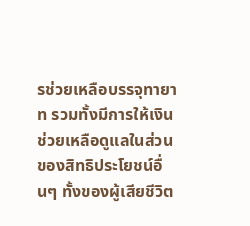รช่วยเหลือบรรจุทายาท รวมทั้งมีการให้เงินช่วยเหลือดูแลในส่วนของสิทธิประโยชน์อื่นๆ ทั้งของผู้เสียชีวิต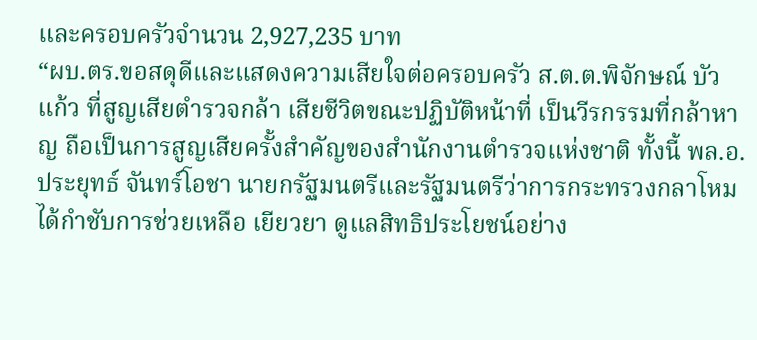และครอบครัวจำนวน 2,927,235 บาท
“ผบ.ตร.ขอสดุดีและแสดงความเสียใจต่อครอบครัว ส.ต.ต.พิจักษณ์ บัวแก้ว ที่สูญเสียตำรวจกล้า เสียชีวิตขณะปฏิบัติหน้าที่ เป็นวีรกรรมที่กล้าหาญ ถือเป็นการสูญเสียครั้งสำคัญของสำนักงานตำรวจแห่งชาติ ทั้งนี้ พล.อ.ประยุทธ์ จันทร์โอชา นายกรัฐมนตรีและรัฐมนตรีว่าการกระทรวงกลาโหม ได้กำชับการช่วยเหลือ เยียวยา ดูแลสิทธิประโยชน์อย่าง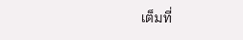เต็มที่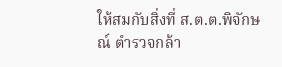ให้สมกับสิ่งที่ ส.ต.ต.พิจักษณ์ ตำรวจกล้า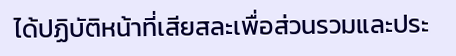ได้ปฏิบัติหน้าที่เสียสละเพื่อส่วนรวมและประ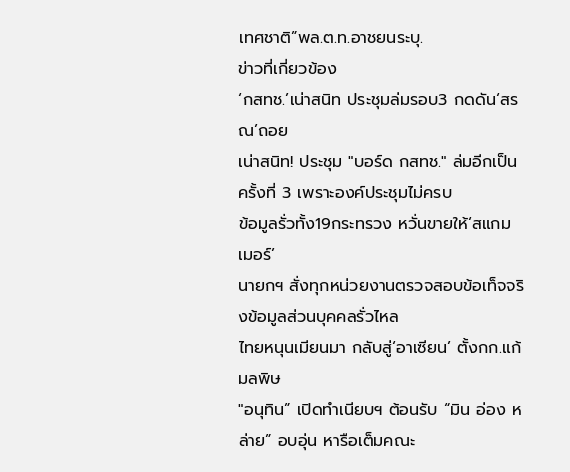เทศชาติ”พล.ต.ท.อาชยนระบุ.
ข่าวที่เกี่ยวข้อง
‘กสทช.’เน่าสนิท ประชุมล่มรอบ3 กดดัน‘สรณ’ถอย
เน่าสนิท! ประชุม "บอร์ด กสทช." ล่มอีกเป็นครั้งที่ 3 เพราะองค์ประชุมไม่ครบ
ข้อมูลรั่วทั้ง19กระทรวง หวั่นขายให้‘สแกมเมอร์’
นายกฯ สั่งทุกหน่วยงานตรวจสอบข้อเท็จจริงข้อมูลส่วนบุคคลรั่วไหล
ไทยหนุนเมียนมา กลับสู่‘อาเซียน’ ตั้งกก.แก้มลพิษ
"อนุทิน” เปิดทำเนียบฯ ต้อนรับ “มิน อ่อง หล่าย” อบอุ่น หารือเต็มคณะ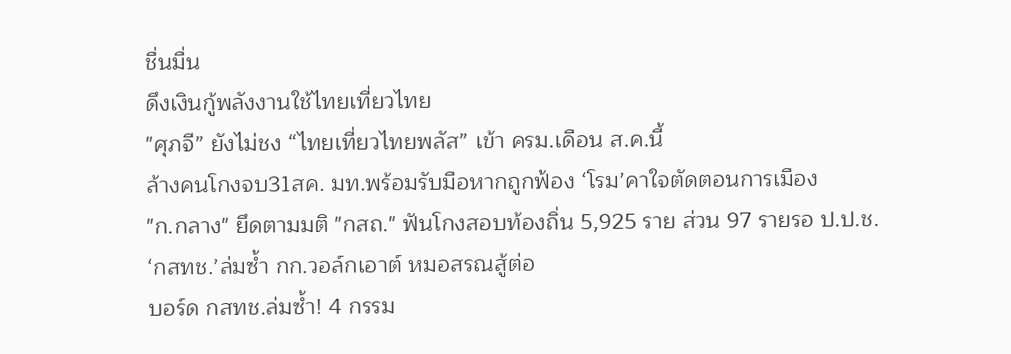ชื่นมื่น
ดึงเงินกู้พลังงานใช้ไทยเที่ยวไทย
"ศุภจี” ยังไม่ชง “ไทยเที่ยวไทยพลัส” เข้า ครม.เดือน ส.ค.นี้
ล้างคนโกงจบ31สค. มท.พร้อมรับมือหากถูกฟ้อง ‘โรม’คาใจตัดตอนการเมือง
"ก.กลาง" ยึดตามมติ "กสถ." ฟันโกงสอบท้องถิ่น 5,925 ราย ส่วน 97 รายรอ ป.ป.ช.
‘กสทช.’ล่มซํ้า กก.วอล์กเอาต์ หมอสรณสู้ต่อ
บอร์ด กสทช.ล่มซ้ำ! 4 กรรม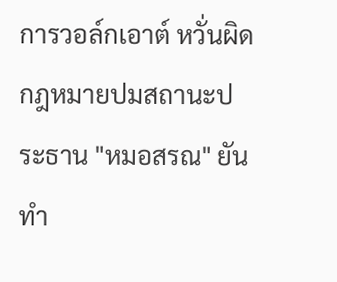การวอล์กเอาต์ หวั่นผิดกฎหมายปมสถานะประธาน "หมอสรณ" ยันทำ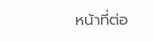หน้าที่ต่อ